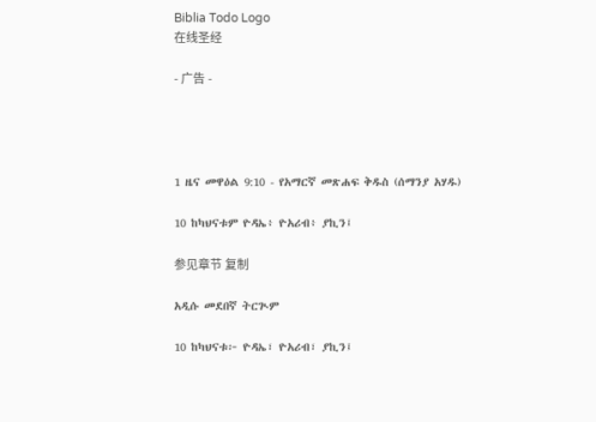Biblia Todo Logo
在线圣经

- 广告 -




1 ዜና መዋዕል 9:10 - የአማርኛ መጽሐፍ ቅዱስ (ሰማንያ አሃዱ)

10 ከካህናቱም ዮዳኤ፥ ዮአሪብ፥ ያኪን፤

参见章节 复制

አዲሱ መደበኛ ትርጒም

10 ከካህናቱ፦ ዮዳኤ፣ ዮአሪብ፣ ያኪን፤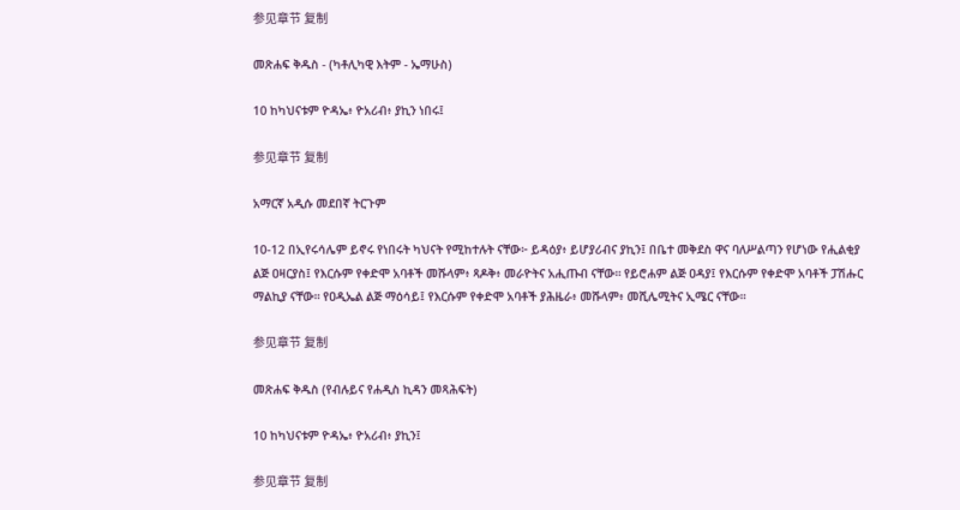参见章节 复制

መጽሐፍ ቅዱስ - (ካቶሊካዊ እትም - ኤማሁስ)

10 ከካህናቱም ዮዳኤ፥ ዮአሪብ፥ ያኪን ነበሩ፤

参见章节 复制

አማርኛ አዲሱ መደበኛ ትርጉም

10-12 በኢየሩሳሌም ይኖሩ የነበሩት ካህናት የሚከተሉት ናቸው፦ ይዳዕያ፥ ይሆያሪብና ያኪን፤ በቤተ መቅደስ ዋና ባለሥልጣን የሆነው የሒልቂያ ልጅ ዐዛርያስ፤ የእርሱም የቀድሞ አባቶች መሹላም፥ ጻዶቅ፥ መራዮትና አሒጡብ ናቸው። የይሮሐም ልጅ ዐዳያ፤ የእርሱም የቀድሞ አባቶች ፓሽሑር ማልኪያ ናቸው። የዐዲኤል ልጅ ማዕሳይ፤ የእርሱም የቀድሞ አባቶች ያሕዜራ፥ መሹላም፥ መሺሌሚትና ኢሜር ናቸው።

参见章节 复制

መጽሐፍ ቅዱስ (የብሉይና የሐዲስ ኪዳን መጻሕፍት)

10 ከካህናቱም ዮዳኤ፥ ዮአሪብ፥ ያኪን፤

参见章节 复制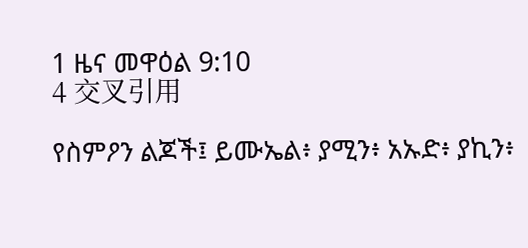1 ዜና መዋዕል 9:10
4 交叉引用

የስምዖን ልጆች፤ ይሙኤል፥ ያሚን፥ አኡድ፥ ያኪን፥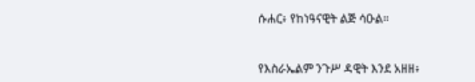ሱሐር፥ የከነዓናዊት ልጅ ሳዑል።


የእስራኤልም ንጉሥ ዳዊት እንደ አዘዘ፥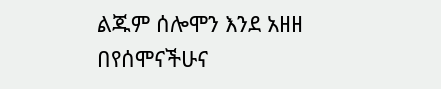ልጁም ሰሎሞን እንደ አዘዘ በየሰሞናችሁና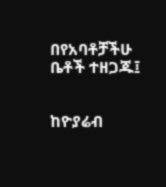በየአባቶቻችሁ ቤቶች ተዘጋጁ፤


ከዮያሬብ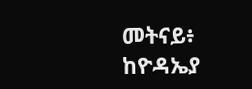መትናይ፥ ከዮዳኤያ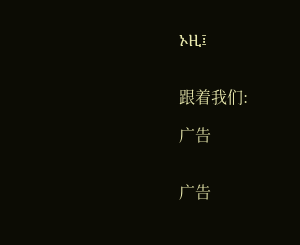ኦዚ፤


跟着我们:

广告


广告